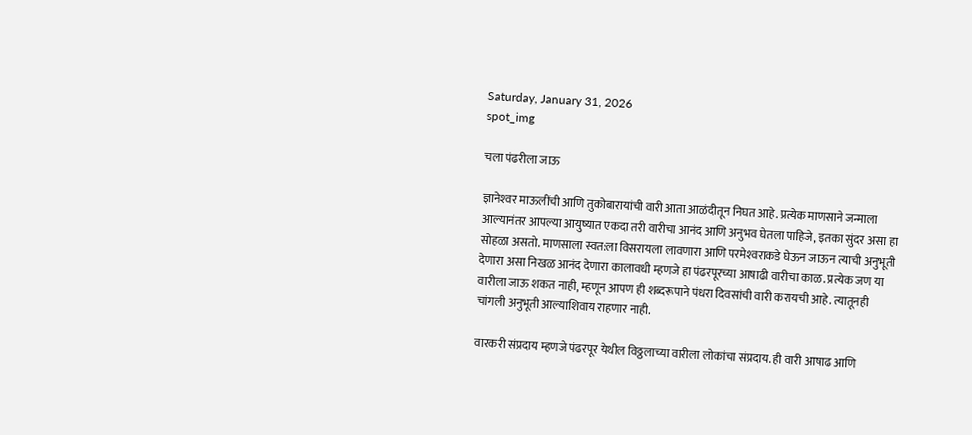Saturday, January 31, 2026
spot_img

चला पंढरीला जाऊ

ज्ञानेश्‍वर माऊलींची आणि तुकोबारायांची वारी आता आळंदीतून निघत आहे. प्रत्येक माणसाने जन्माला आल्यानंतर आपल्या आयुष्यात एकदा तरी वारीचा आनंद आणि अनुभव घेतला पाहिजे, इतका सुंदर असा हा सोहळा असतो. माणसाला स्वत:ला विसरायला लावणारा आणि परमेश्‍वराकडे घेऊन जाऊन त्याची अनुभूती देणारा असा निखळ आनंद देणारा कालावधी म्हणजे हा पंढरपूरच्या आषाढी वारीचा काळ. प्रत्येक जण या वारीला जाऊ शकत नाही, म्हणून आपण ही शब्दरूपाने पंधरा दिवसांची वारी करायची आहे. त्यातूनही चांगली अनुभूती आल्याशिवाय राहणार नाही.

वारकरी संप्रदाय म्हणजे पंढरपूर येथील विठ्ठलाच्या वारीला लोकांचा संप्रदाय. ही वारी आषाढ आणि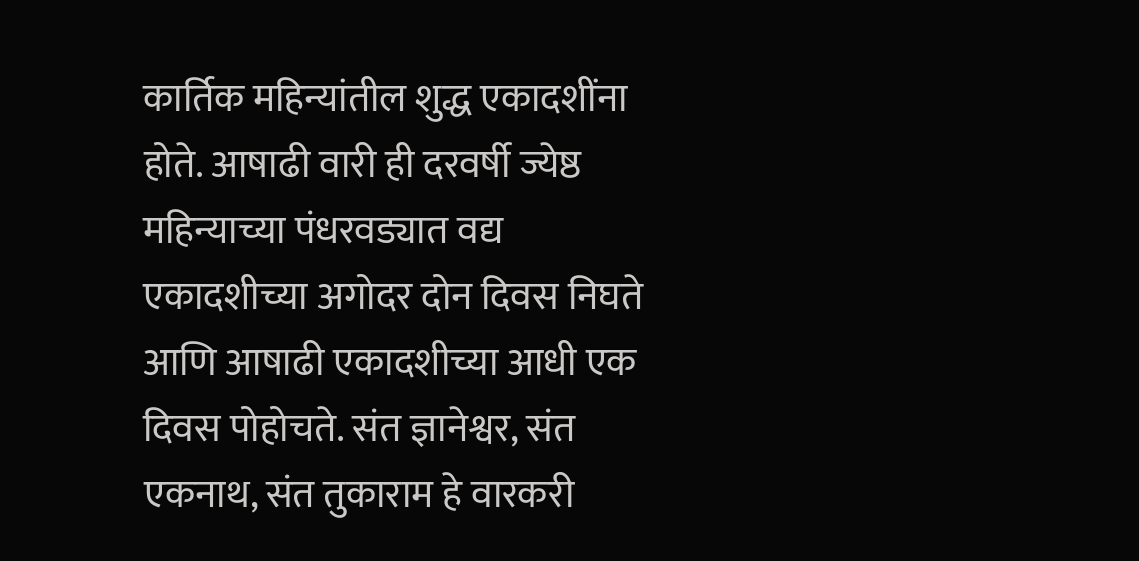कार्तिक महिन्यांतील शुद्ध एकादशींना होते. आषाढी वारी ही दरवर्षी ज्येष्ठ महिन्याच्या पंधरवड्यात वद्य एकादशीच्या अगोदर दोन दिवस निघते आणि आषाढी एकादशीच्या आधी एक दिवस पोहोचते. संत ज्ञानेश्वर, संत एकनाथ, संत तुकाराम हे वारकरी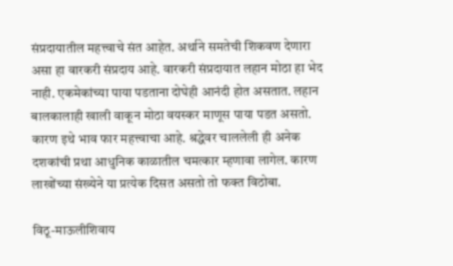संप्रदायातील महत्त्वाचे संत आहेत. अर्थाने समतेची शिकवण देणारा असा हा वारकरी संप्रदाय आहे. वारकरी संप्रदायात लहान मोठा हा भेद नाही. एकमेकांच्या पाया पडताना दोघेही आनंदी होत असतात. लहान बालकालाही खाली वाकून मोठा वयस्कर माणूस पाया पडत असतो. कारण इथे भाव फार महत्त्वाचा आहे. श्रद्धेवर चाललेली ही अनेक दशकांची प्रथा आधुनिक काळातील चमत्कार म्हणावा लागेल. कारण लाखोंच्या संख्येने या प्रत्येक दिसत असतो तो फक्त विठोबा.

विठू-माऊलीशिवाय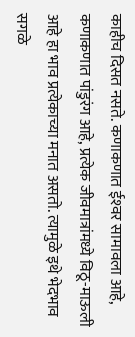काहीच दिसत नसते. कणाकणात ईश्‍वर सामावला आहे, कणाकणात पांडुरंग आहे, प्रत्येक जीवमात्रांमध्ये विठू-माऊली आहे हा भाव प्रत्येकाच्या मनात असतो. त्यामुळे इथे भेदभाव सगळे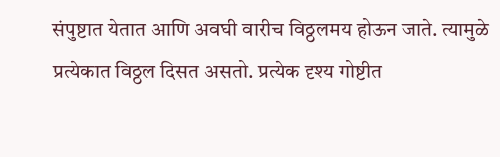संपुष्टात येतात आणि अवघी वारीच विठ्ठलमय होऊन जाते. त्यामुळे प्रत्येकात विठ्ठल दिसत असतो. प्रत्येक दृश्य गोष्टीत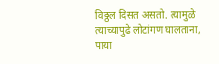विठ्ठल दिसत असतो. त्यामुळे त्याच्यापुढे लोटांगण घालताना, पाया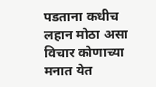पडताना कधीच लहान मोठा असा विचार कोणाच्या मनात येत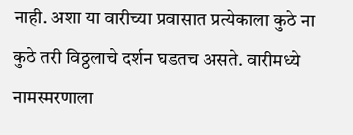नाही. अशा या वारीच्या प्रवासात प्रत्येकाला कुठे ना कुठे तरी विठ्ठलाचे दर्शन घडतच असते. वारीमध्ये नामस्मरणाला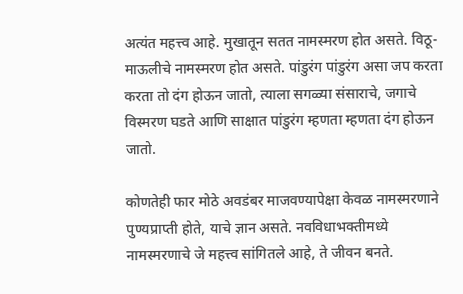अत्यंत महत्त्व आहे. मुखातून सतत नामस्मरण होत असते. विठू-माऊलीचे नामस्मरण होत असते. पांडुरंग पांडुरंग असा जप करता करता तो दंग होऊन जातो, त्याला सगळ्या संसाराचे, जगाचे विस्मरण घडते आणि साक्षात पांडुरंग म्हणता म्हणता दंग होऊन जातो.

कोणतेही फार मोठे अवडंबर माजवण्यापेक्षा केवळ नामस्मरणाने पुण्यप्राप्ती होते, याचे ज्ञान असते. नवविधाभक्तीमध्ये नामस्मरणाचे जे महत्त्व सांगितले आहे, ते जीवन बनते.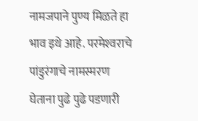नामजपाने पुण्य मिळते हा भाव इथे आहे. परमेश्‍वराचे पांडुरंगाचे नामस्मरण घेताना पुढे पुढे पडणारी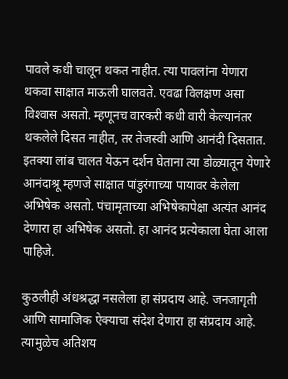पावले कधी चालून थकत नाहीत. त्या पावलांना येणारा थकवा साक्षात माऊली घालवते. एवढा विलक्षण असा विश्‍वास असतो. म्हणूनच वारकरी कधी वारी केल्यानंतर थकलेले दिसत नाहीत, तर तेजस्वी आणि आनंदी दिसतात. इतक्या लांब चालत येऊन दर्शन घेताना त्या डोळ्यातून येणारे आनंदाश्रू म्हणजे साक्षात पांडुरंगाच्या पायावर केलेला अभिषेक असतो. पंचामृताच्या अभिषेकापेक्षा अत्यंत आनंद देणारा हा अभिषेक असतो. हा आनंद प्रत्येकाला घेता आला पाहिजे.

कुठलीही अंधश्रद्धा नसलेला हा संप्रदाय आहे. जनजागृती आणि सामाजिक ऐक्याचा संदेश देणारा हा संप्रदाय आहे. त्यामुळेच अतिशय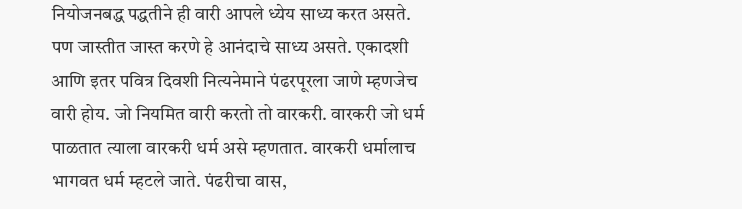नियोजनबद्ध पद्धतीने ही वारी आपले ध्येय साध्य करत असते. पण जास्तीत जास्त करणे हे आनंदाचे साध्य असते. एकादशी आणि इतर पवित्र दिवशी नित्यनेमाने पंढरपूरला जाणे म्हणजेच वारी होय. जो नियमित वारी करतो तो वारकरी. वारकरी जो धर्म पाळतात त्याला वारकरी धर्म असे म्हणतात. वारकरी धर्मालाच भागवत धर्म म्हटले जाते. पंढरीचा वास,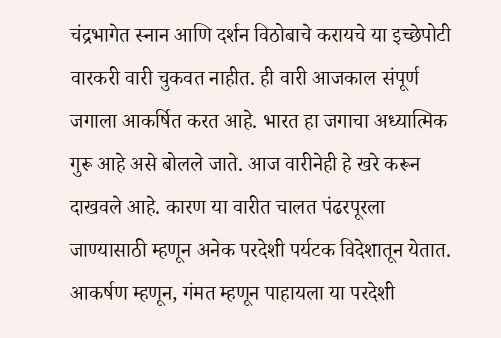चंद्रभागेत स्नान आणि दर्शन विठोबाचे करायचे या इच्छेपोटी वारकरी वारी चुकवत नाहीत. ही वारी आजकाल संपूर्ण जगाला आकर्षित करत आहे. भारत हा जगाचा अध्यात्मिक गुरू आहे असे बोलले जाते. आज वारीनेही हे खरे करून दाखवले आहे. कारण या वारीत चालत पंढरपूरला जाण्यासाठी म्हणून अनेक परदेशी पर्यटक विदेशातून येतात. आकर्षण म्हणून, गंमत म्हणून पाहायला या परदेशी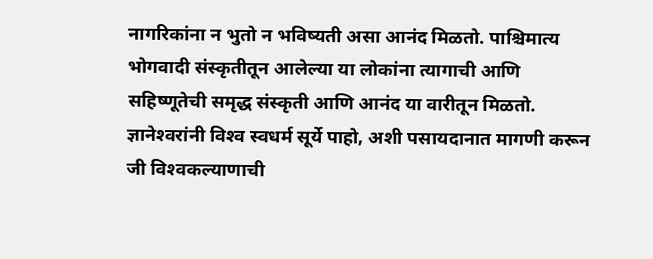नागरिकांना न भुतो न भविष्यती असा आनंद मिळतो. पाश्चिमात्य भोगवादी संस्कृतीतून आलेल्या या लोकांना त्यागाची आणि सहिष्णूतेची समृद्ध संस्कृती आणि आनंद या वारीतून मिळतो. ज्ञानेश्‍वरांनी विश्‍व स्वधर्म सूर्ये पाहो, अशी पसायदानात मागणी करून जी विश्‍वकल्याणाची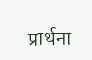प्रार्थना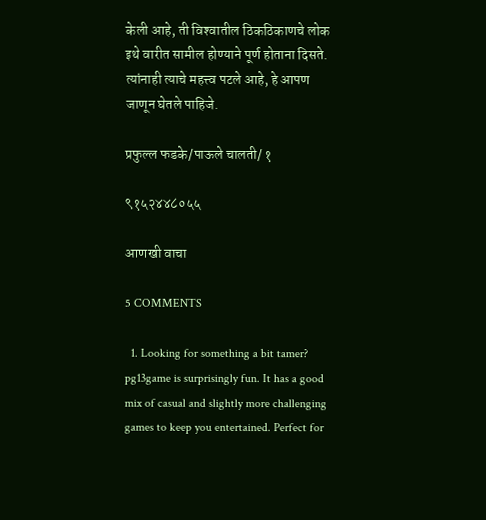केली आहे, ती विश्‍वातील ठिकठिकाणचे लोक इथे वारीत सामील होण्याने पूर्ण होताना दिसते. त्यांनाही त्याचे महत्त्व पटले आहे, हे आपण जाणून घेतले पाहिजे.

प्रफुल्ल फडके/पाऊले चालती/ १

९१५२४४८०५५

आणखी वाचा

5 COMMENTS

  1. Looking for something a bit tamer? pg13game is surprisingly fun. It has a good mix of casual and slightly more challenging games to keep you entertained. Perfect for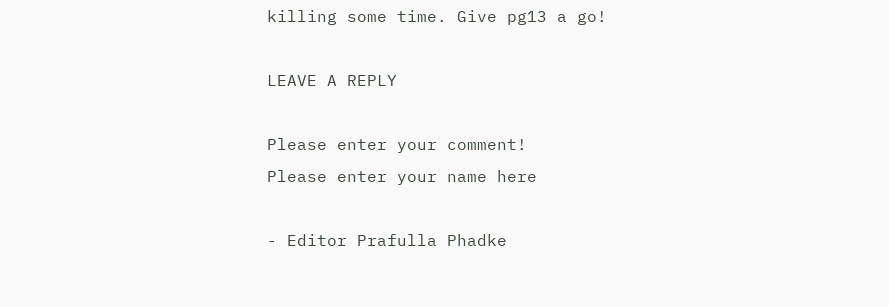killing some time. Give pg13 a go!

LEAVE A REPLY

Please enter your comment!
Please enter your name here

- Editor Prafulla Phadke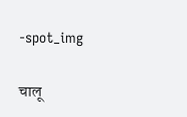-spot_img

चालू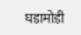घडामोडी